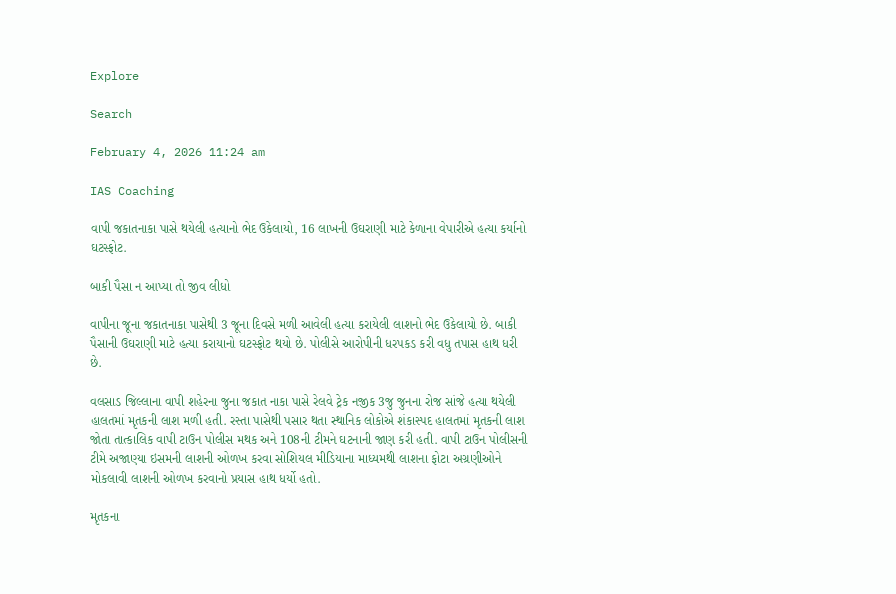Explore

Search

February 4, 2026 11:24 am

IAS Coaching

વાપી જકાતનાકા પાસે થયેલી હત્યાનો ભેદ ઉકેલાયો, 16 લાખની ઉઘરાણી માટે કેળાના વેપારીએ હત્યા કર્યાનો ઘટસ્ફોટ.

બાકી પૈસા ન આપ્યા તો જીવ લીધો

વાપીના જૂના જકાતનાકા પાસેથી 3 જૂના દિવસે મળી આવેલી હત્યા કરાયેલી લાશનો ભેદ ઉકેલાયો છે. બાકી પૈસાની ઉઘરાણી માટે હત્યા કરાયાનો ઘટસ્ફોટ થયો છે. પોલીસે આરોપીની ધરપકડ કરી વધુ તપાસ હાથ ધરી છે.

વલસાડ જિલ્લાના વાપી શહેરના જુના જકાત નાકા પાસે રેલવે ટ્રેક નજીક 3જુ જુનના રોજ સાંજે હત્યા થયેલી હાલતમાં મૃતકની લાશ મળી હતી. રસ્તા પાસેથી પસાર થતા સ્થાનિક લોકોએ શંકાસ્પદ હાલતમાં મૃતકની લાશ જોતા તાત્કાલિક વાપી ટાઉન પોલીસ મથક અને 108ની ટીમને ઘટનાની જાણ કરી હતી. વાપી ટાઉન પોલીસની ટીમે અજાણ્યા ઇસમની લાશની ઓળખ કરવા સોશિયલ મીડિયાના માધ્યમથી લાશના ફોટા અગ્રણીઓને મોકલાવી લાશની ઓળખ કરવાનો પ્રયાસ હાથ ધર્યો હતો.

મૃતકના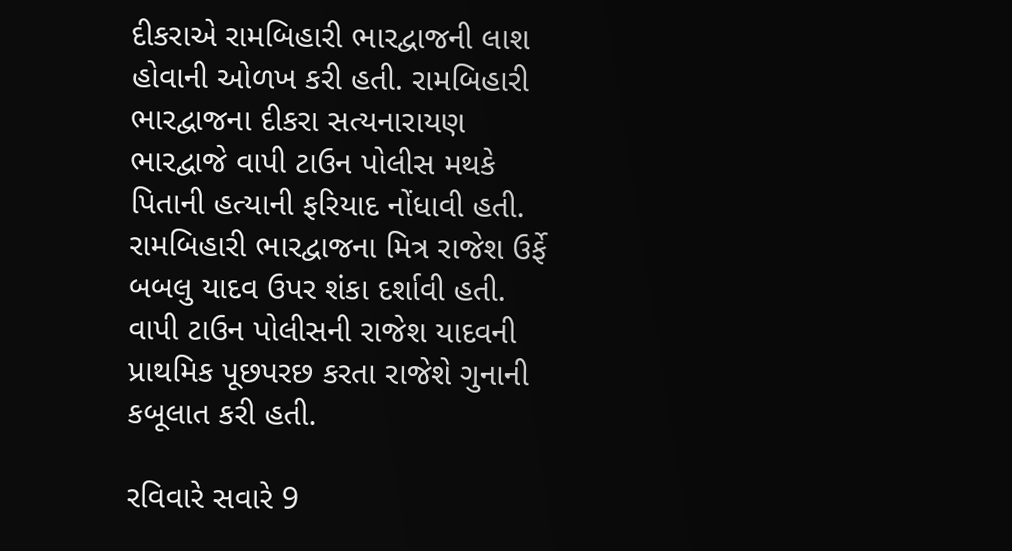દીકરાએ રામબિહારી ભારદ્વાજની લાશ હોવાની ઓળખ કરી હતી. રામબિહારી ભારદ્વાજના દીકરા સત્યનારાયણ ભારદ્વાજે વાપી ટાઉન પોલીસ મથકે પિતાની હત્યાની ફરિયાદ નોંધાવી હતી. રામબિહારી ભારદ્વાજના મિત્ર રાજેશ ઉર્ફે બબલુ યાદવ ઉપર શંકા દર્શાવી હતી. વાપી ટાઉન પોલીસની રાજેશ યાદવની પ્રાથમિક પૂછપરછ કરતા રાજેશે ગુનાની કબૂલાત કરી હતી.

રવિવારે સવારે 9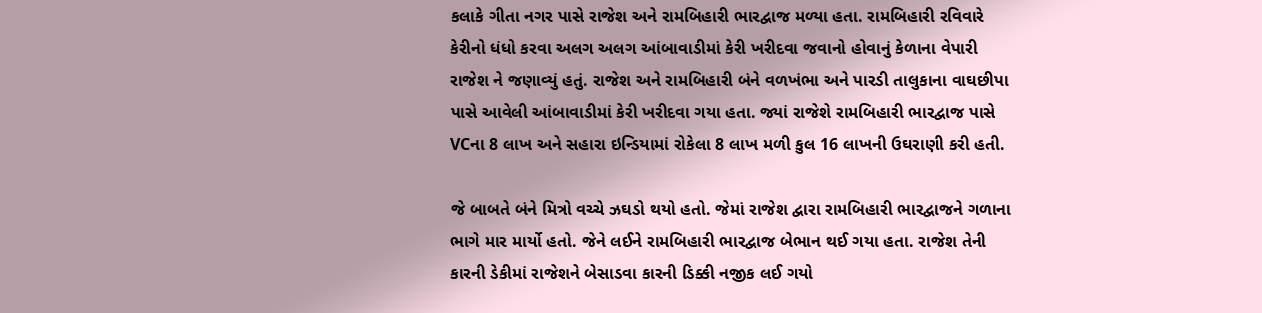કલાકે ગીતા નગર પાસે રાજેશ અને રામબિહારી ભારદ્વાજ મળ્યા હતા. રામબિહારી રવિવારે કેરીનો ધંધો કરવા અલગ અલગ આંબાવાડીમાં કેરી ખરીદવા જવાનો હોવાનું કેળાના વેપારી રાજેશ ને જણાવ્યું હતું. રાજેશ અને રામબિહારી બંને વળખંભા અને પારડી તાલુકાના વાઘછીપા પાસે આવેલી આંબાવાડીમાં કેરી ખરીદવા ગયા હતા. જ્યાં રાજેશે રામબિહારી ભારદ્વાજ પાસે VCના 8 લાખ અને સહારા ઇન્ડિયામાં રોકેલા 8 લાખ મળી કુલ 16 લાખની ઉઘરાણી કરી હતી.

જે બાબતે બંને મિત્રો વચ્ચે ઝઘડો થયો હતો. જેમાં રાજેશ દ્વારા રામબિહારી ભારદ્વાજને ગળાના ભાગે માર માર્યો હતો. જેને લઈને રામબિહારી ભારદ્વાજ બેભાન થઈ ગયા હતા. રાજેશ તેની કારની ડેકીમાં રાજેશને બેસાડવા કારની ડિક્કી નજીક લઈ ગયો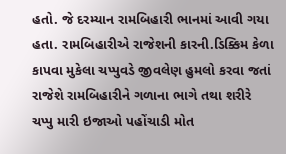હતો. જે દરમ્યાન રામબિહારી ભાનમાં આવી ગયા હતા. રામબિહારીએ રાજેશની કારની.ડિક્કિમ કેળા કાપવા મુકેલા ચપ્પુવડે જીવલેણ હુમલો કરવા જતાં રાજેશે રામબિહારીને ગળાના ભાગે તથા શરીરે ચપ્પુ મારી ઇજાઓ પહોંચાડી મોત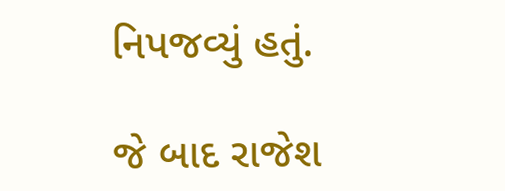નિપજવ્યું હતું.

જે બાદ રાજેશ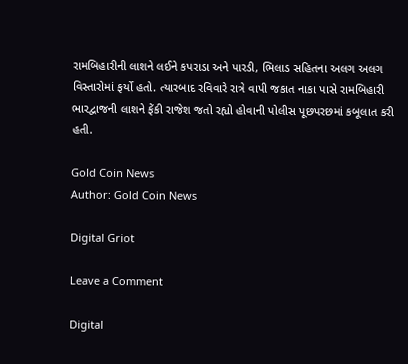રામબિહારીની લાશને લઈને કપરાડા અને પારડી, ભિલાડ સહિતના અલગ અલગ વિસ્તારોમાં ફર્યો હતો. ત્યારબાદ રવિવારે રાત્રે વાપી જકાત નાકા પાસે રામબિહારી ભારદ્વાજની લાશને ફેંકી રાજેશ જતો રહ્યો હોવાની પોલીસ પૂછપરછમાં કબૂલાત કરી હતી.

Gold Coin News
Author: Gold Coin News

Digital Griot

Leave a Comment

Digital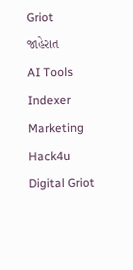Griot
જાહેરાત
AI Tools Indexer
Marketing Hack4u
Digital Griot